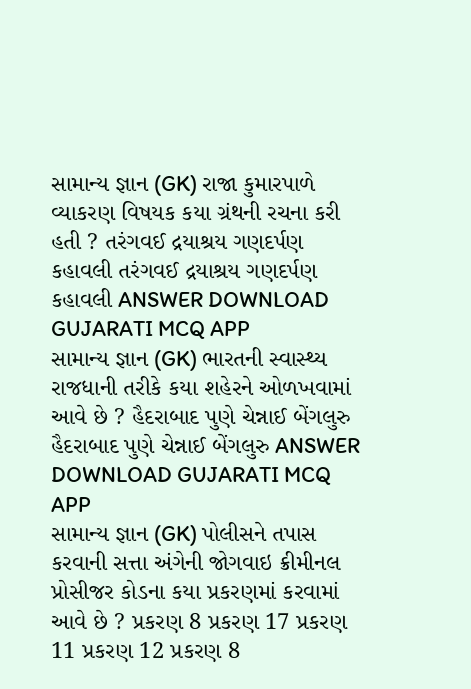સામાન્ય જ્ઞાન (GK) રાજા કુમારપાળે વ્યાકરણ વિષયક કયા ગ્રંથની રચના કરી હતી ? તરંગવઈ દ્રયાશ્રય ગણદર્પણ કહાવલી તરંગવઈ દ્રયાશ્રય ગણદર્પણ કહાવલી ANSWER DOWNLOAD GUJARATI MCQ APP
સામાન્ય જ્ઞાન (GK) ભારતની સ્વાસ્થ્ય રાજધાની તરીકે કયા શહેરને ઓળખવામાં આવે છે ? હૈદરાબાદ પુણે ચેન્નાઈ બેંગલુરુ હૈદરાબાદ પુણે ચેન્નાઈ બેંગલુરુ ANSWER DOWNLOAD GUJARATI MCQ APP
સામાન્ય જ્ઞાન (GK) પોલીસને તપાસ કરવાની સત્તા અંગેની જોગવાઇ ક્રીમીનલ પ્રોસીજર કોડના કયા પ્રકરણમાં કરવામાં આવે છે ? પ્રકરણ 8 પ્રકરણ 17 પ્રકરણ 11 પ્રકરણ 12 પ્રકરણ 8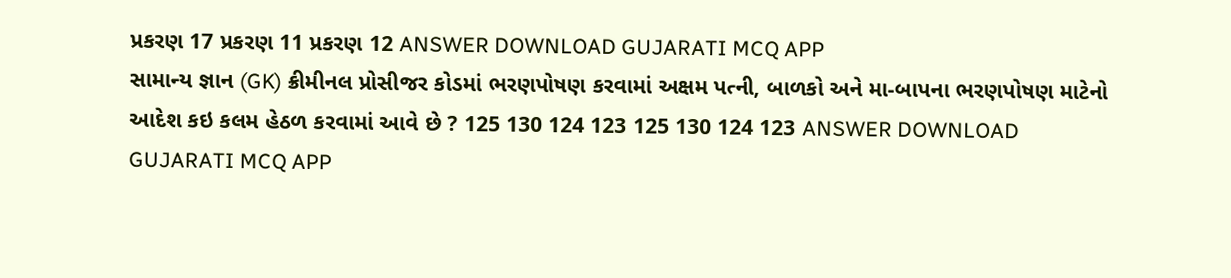પ્રકરણ 17 પ્રકરણ 11 પ્રકરણ 12 ANSWER DOWNLOAD GUJARATI MCQ APP
સામાન્ય જ્ઞાન (GK) ક્રીમીનલ પ્રોસીજર કોડમાં ભરણપોષણ કરવામાં અક્ષમ પત્ની, બાળકો અને મા-બાપના ભરણપોષણ માટેનો આદેશ કઇ કલમ હેઠળ કરવામાં આવે છે ? 125 130 124 123 125 130 124 123 ANSWER DOWNLOAD GUJARATI MCQ APP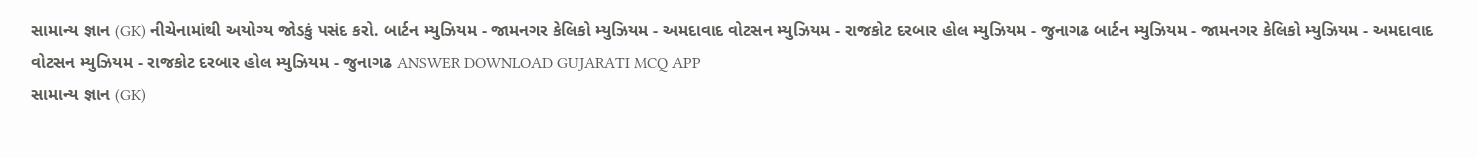સામાન્ય જ્ઞાન (GK) નીચેનામાંથી અયોગ્ય જોડકું પસંદ કરો. બાર્ટન મ્યુઝિયમ - જામનગર કેલિકો મ્યુઝિયમ - અમદાવાદ વોટસન મ્યુઝિયમ - રાજકોટ દરબાર હોલ મ્યુઝિયમ - જુનાગઢ બાર્ટન મ્યુઝિયમ - જામનગર કેલિકો મ્યુઝિયમ - અમદાવાદ વોટસન મ્યુઝિયમ - રાજકોટ દરબાર હોલ મ્યુઝિયમ - જુનાગઢ ANSWER DOWNLOAD GUJARATI MCQ APP
સામાન્ય જ્ઞાન (GK)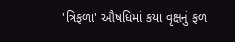'ત્રિફળા' ઔષધિમાં કયા વૃક્ષનું ફળ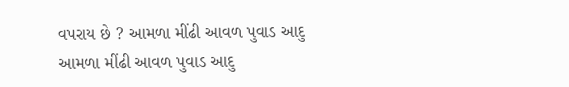વપરાય છે ? આમળા મીંઢી આવળ પુવાડ આદુ આમળા મીંઢી આવળ પુવાડ આદુ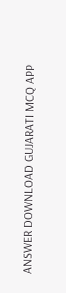ANSWER DOWNLOAD GUJARATI MCQ APP